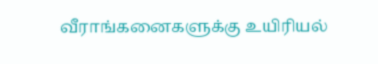வீராங்கனைகளுக்கு உயிரியல்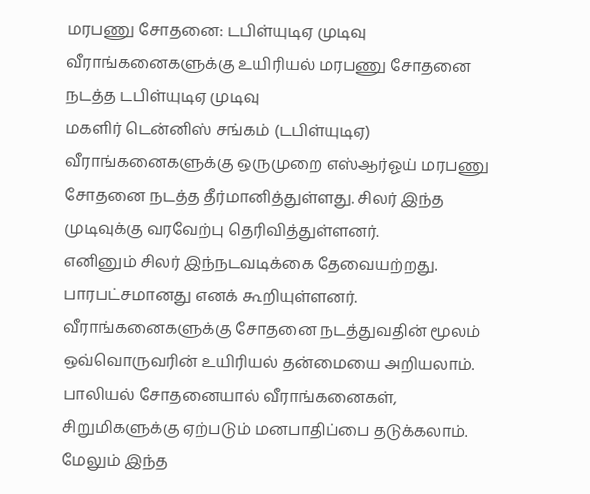மரபணு சோதனை: டபிள்யுடிஏ முடிவு
வீராங்கனைகளுக்கு உயிரியல் மரபணு சோதனை நடத்த டபிள்யுடிஏ முடிவு
மகளிர் டென்னிஸ் சங்கம் (டபிள்யுடிஏ) வீராங்கனைகளுக்கு ஒருமுறை எஸ்ஆர்ஓய் மரபணு சோதனை நடத்த தீர்மானித்துள்ளது. சிலர் இந்த முடிவுக்கு வரவேற்பு தெரிவித்துள்ளனர்.
எனினும் சிலர் இந்நடவடிக்கை தேவையற்றது. பாரபட்சமானது எனக் கூறியுள்ளனர். வீராங்கனைகளுக்கு சோதனை நடத்துவதின் மூலம் ஒவ்வொருவரின் உயிரியல் தன்மையை அறியலாம். பாலியல் சோதனையால் வீராங்கனைகள், சிறுமிகளுக்கு ஏற்படும் மனபாதிப்பை தடுக்கலாம். மேலும் இந்த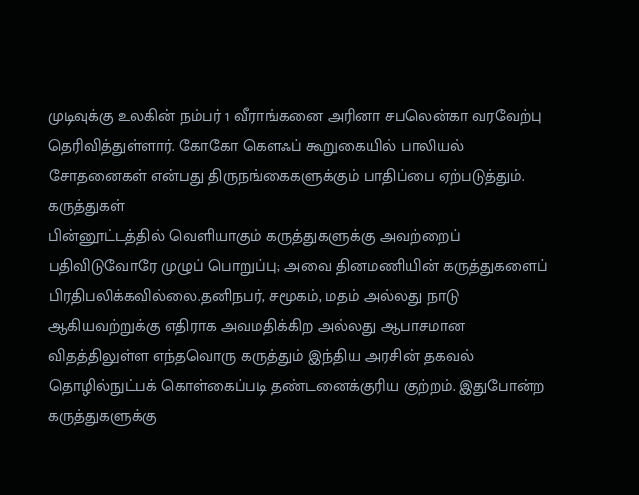முடிவுக்கு உலகின் நம்பர் 1 வீராங்கனை அரினா சபலென்கா வரவேற்பு தெரிவித்துள்ளார். கோகோ கௌஃப் கூறுகையில் பாலியல் சோதனைகள் என்பது திருநங்கைகளுக்கும் பாதிப்பை ஏற்படுத்தும்.
கருத்துகள்
பின்னூட்டத்தில் வெளியாகும் கருத்துகளுக்கு அவற்றைப் பதிவிடுவோரே முழுப் பொறுப்பு; அவை தினமணியின் கருத்துகளைப் பிரதிபலிக்கவில்லை.தனிநபர், சமூகம், மதம் அல்லது நாடு ஆகியவற்றுக்கு எதிராக அவமதிக்கிற அல்லது ஆபாசமான விதத்திலுள்ள எந்தவொரு கருத்தும் இந்திய அரசின் தகவல் தொழில்நுட்பக் கொள்கைப்படி தண்டனைக்குரிய குற்றம். இதுபோன்ற கருத்துகளுக்கு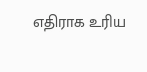எதிராக உரிய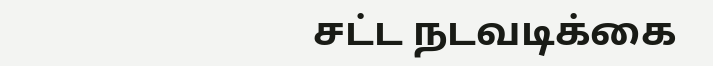சட்ட நடவடிக்கை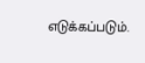எடுக்கப்படும்.